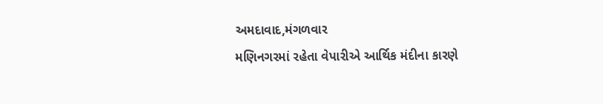અમદાવાદ,મંગળવાર
મણિનગરમાં રહેતા વેપારીએ આર્થિક મંદીના કારણે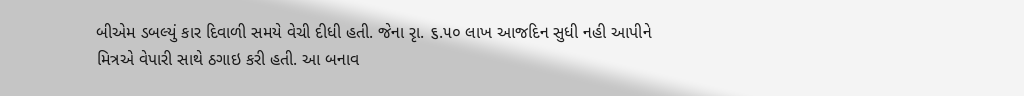બીએમ ડબલ્યું કાર દિવાળી સમયે વેચી દીધી હતી. જેના રૃા. ૬.૫૦ લાખ આજદિન સુધી નહી આપીને મિત્રએ વેપારી સાથે ઠગાઇ કરી હતી. આ બનાવ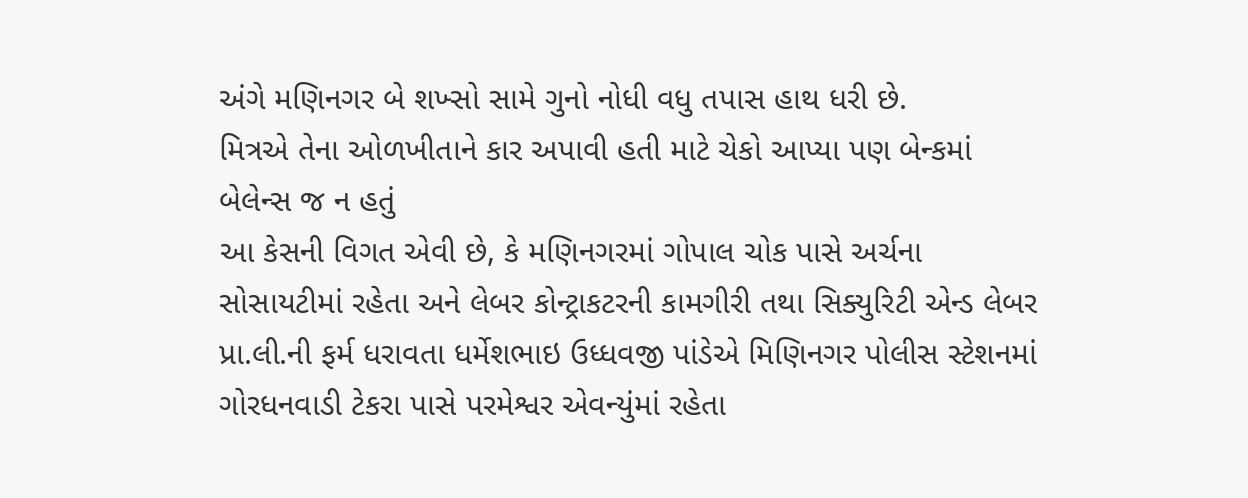અંગે મણિનગર બે શખ્સો સામે ગુનો નોધી વધુ તપાસ હાથ ધરી છે.
મિત્રએ તેના ઓળખીતાને કાર અપાવી હતી માટે ચેકો આપ્યા પણ બેન્કમાં બેલેન્સ જ ન હતું
આ કેસની વિગત એવી છે, કે મણિનગરમાં ગોપાલ ચોક પાસે અર્ચના સોસાયટીમાં રહેતા અને લેબર કોન્ટ્રાકટરની કામગીરી તથા સિક્યુરિટી એન્ડ લેબર પ્રા.લી.ની ફર્મ ધરાવતા ધર્મેશભાઇ ઉધ્ધવજી પાંડેએ મિણિનગર પોલીસ સ્ટેશનમાં ગોરધનવાડી ટેકરા પાસે પરમેશ્વર એવન્યુંમાં રહેતા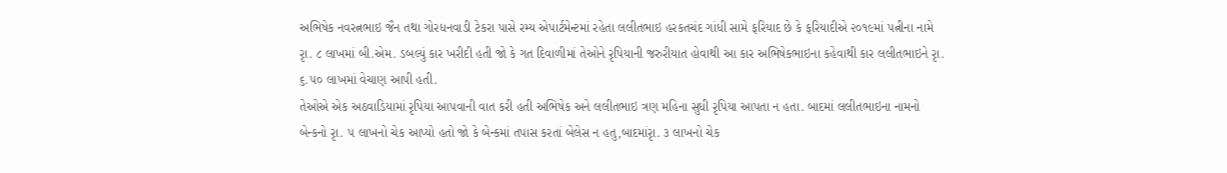અભિષેક નવરત્નભાઇ જૈન તથા ગોરધનવાડી ટેકરા પાસે રમ્ય એપાર્ટમેન્ટમાં રહેતા લલીતભાઇ હરકતચંદ ગાંધી સામે ફરિયાદ છે કે ફરિયાદીએ ૨૦૧૯માં પત્નીના નામે રૃા. ૮ લાખમાં બી.એમ. ડબલ્યું કાર ખરીદી હતી જો કે ગત દિવાળીમાં તેઓને રૃપિયાની જરુરીયાત હોવાથી આ કાર અભિષેકભાઇના કહેવાથી કાર લલીતભાઇને રૃા. ૬.૫૦ લાખમાં વેચાણ આપી હતી.
તેઓએ એક અઠવાડિયામાં રૃપિયા આપવાની વાત કરી હતી અભિષેક અને લલીતભાઇ ત્રણ મહિના સુધી રૃપિયા આપતા ન હતા. બાદમાં લલીતભાઇના નામનો બેન્કનો રૃા. ૫ લાખનો ચેક આપ્યો હતો જો કે બેન્કમાં તપાસ કરતાં બેલેસ ન હતુ,બાદમાંરૃા. ૩ લાખનો ચેક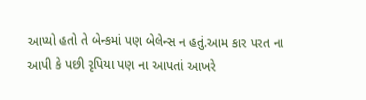આપ્યો હતો તે બેન્કમાં પણ બેલેન્સ ન હતું.આમ કાર પરત ના આપી કે પછી રૃપિયા પણ ના આપતાં આખરે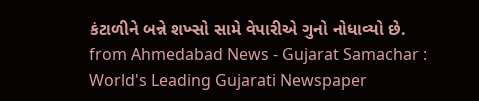કંટાળીને બન્ને શખ્સો સામે વેપારીએ ગુનો નોધાવ્યો છે.
from Ahmedabad News - Gujarat Samachar : World's Leading Gujarati Newspaper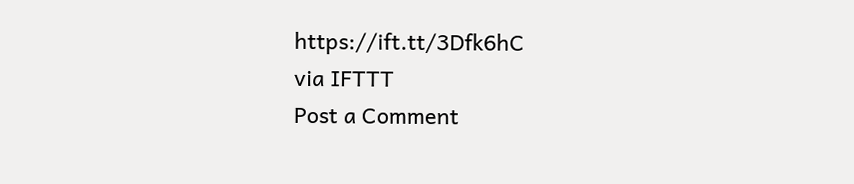https://ift.tt/3Dfk6hC
via IFTTT
Post a Comment